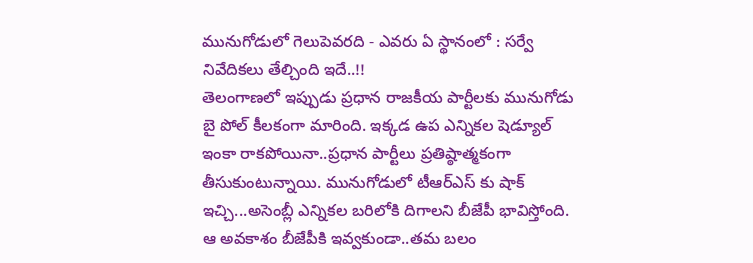మునుగోడులో గెలుపెవరది - ఎవరు ఏ స్థానంలో : సర్వే నివేదికలు తేల్చింది ఇదే..!!
తెలంగాణలో ఇప్పుడు ప్రధాన రాజకీయ పార్టీలకు మునుగోడు బై పోల్ కీలకంగా మారింది. ఇక్కడ ఉప ఎన్నికల షెడ్యూల్ ఇంకా రాకపోయినా..ప్రధాన పార్టీలు ప్రతిష్ఠాత్మకంగా తీసుకుంటున్నాయి. మునుగోడులో టీఆర్ఎస్ కు షాక్ ఇచ్చి...అసెంబ్లీ ఎన్నికల బరిలోకి దిగాలని బీజేపీ భావిస్తోంది. ఆ అవకాశం బీజేపీకి ఇవ్వకుండా..తమ బలం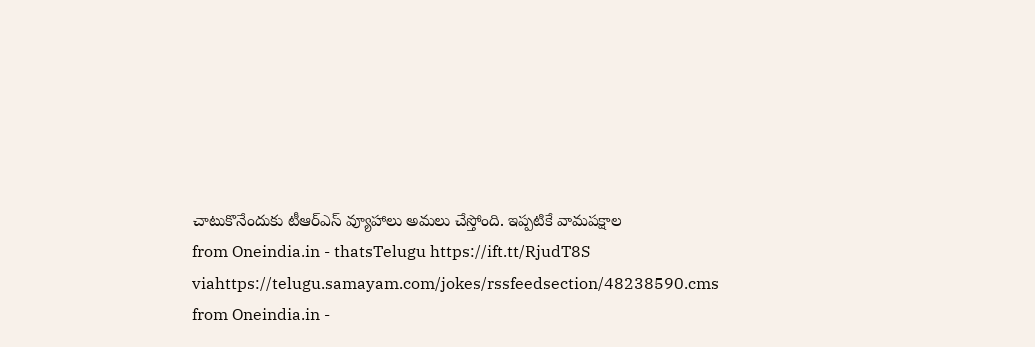చాటుకొనేందుకు టీఆర్ఎస్ వ్యూహాలు అమలు చేస్తోంది. ఇప్పటికే వామపక్షాల
from Oneindia.in - thatsTelugu https://ift.tt/RjudT8S
viahttps://telugu.samayam.com/jokes/rssfeedsection/48238590.cms
from Oneindia.in -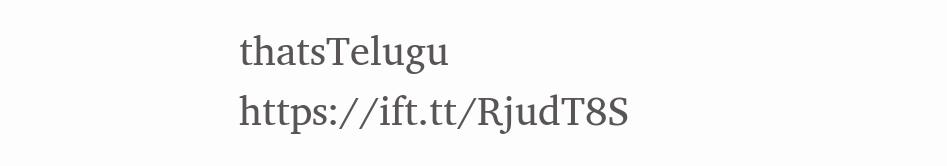thatsTelugu https://ift.tt/RjudT8S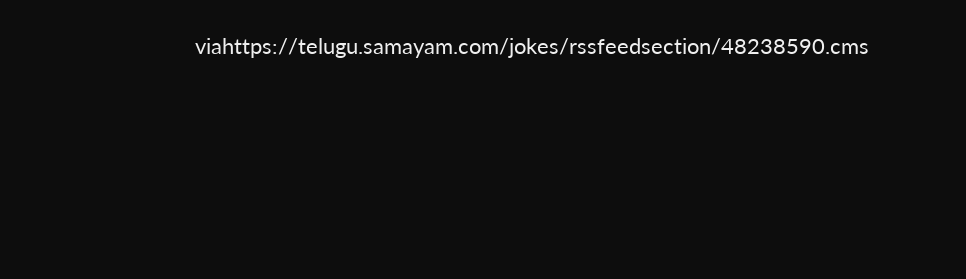viahttps://telugu.samayam.com/jokes/rssfeedsection/48238590.cms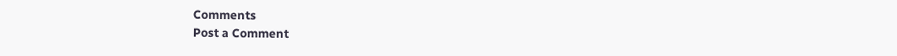Comments
Post a Comment